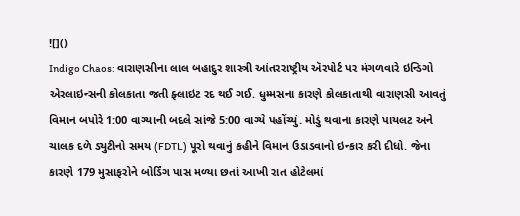![]()
Indigo Chaos: વારાણસીના લાલ બહાદુર શાસ્ત્રી આંતરરાષ્ટ્રીય ઍરપોર્ટ પર મંગળવારે ઇન્ડિગો એરલાઇન્સની કોલકાતા જતી ફ્લાઇટ રદ થઈ ગઈ. ધુમ્મસના કારણે કોલકાતાથી વારાણસી આવતું વિમાન બપોરે 1:00 વાગ્યાની બદલે સાંજે 5:00 વાગ્યે પહોંચ્યું. મોડું થવાના કારણે પાયલટ અને ચાલક દળે ડ્યુટીનો સમય (FDTL) પૂરો થવાનું કહીને વિમાન ઉડાડવાનો ઇન્કાર કરી દીધો. જેના કારણે 179 મુસાફરોને બોર્ડિંગ પાસ મળ્યા છતાં આખી રાત હોટેલમાં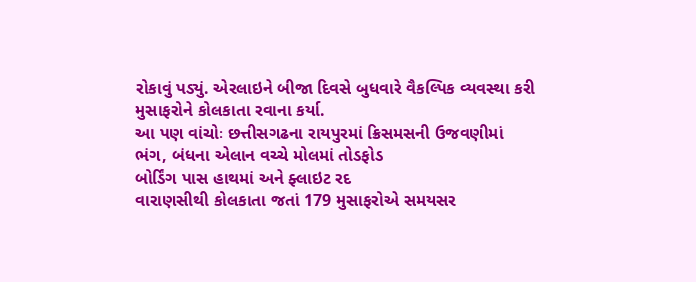રોકાવું પડ્યું. એરલાઇને બીજા દિવસે બુધવારે વૈકલ્પિક વ્યવસ્થા કરી મુસાફરોને કોલકાતા રવાના કર્યા.
આ પણ વાંચોઃ છત્તીસગઢના રાયપુરમાં ક્રિસમસની ઉજવણીમાં ભંગ, બંધના એલાન વચ્ચે મોલમાં તોડફોડ
બોર્ડિંગ પાસ હાથમાં અને ફ્લાઇટ રદ
વારાણસીથી કોલકાતા જતાં 179 મુસાફરોએ સમયસર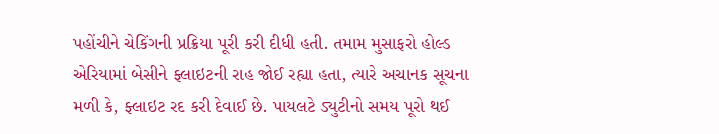પહોંચીને ચેકિંગની પ્રક્રિયા પૂરી કરી દીધી હતી. તમામ મુસાફરો હોલ્ડ એરિયામાં બેસીને ફ્લાઇટની રાહ જોઈ રહ્યા હતા, ત્યારે અચાનક સૂચના મળી કે, ફ્લાઇટ રદ કરી દેવાઈ છે. પાયલટે ડ્યુટીનો સમય પૂરો થઈ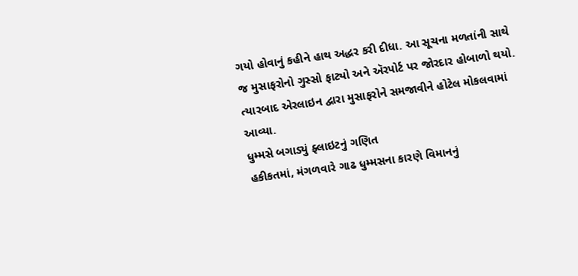ગયો હોવાનું કહીને હાથ અદ્ધર કરી દીધા. આ સૂચના મળતાંની સાથે જ મુસાફરોનો ગુસ્સો ફાટ્યો અને ઍરપોર્ટ પર જોરદાર હોબાળો થયો. ત્યારબાદ એરલાઇન દ્વારા મુસાફરોને સમજાવીને હોટેલ મોકલવામાં આવ્યા.
ધુમ્મસે બગાડ્યું ફ્લાઇટનું ગણિત
હકીકતમાં, મંગળવારે ગાઢ ધુમ્મસના કારણે વિમાનનું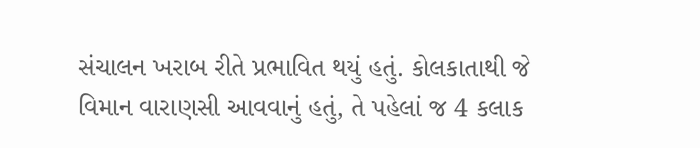સંચાલન ખરાબ રીતે પ્રભાવિત થયું હતું. કોલકાતાથી જે વિમાન વારાણસી આવવાનું હતું, તે પહેલાં જ 4 કલાક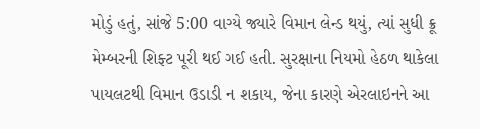મોડું હતું, સાંજે 5:00 વાગ્યે જ્યારે વિમાન લેન્ડ થયું, ત્યાં સુધી ક્રૂ મેમ્બરની શિફ્ટ પૂરી થઈ ગઈ હતી. સુરક્ષાના નિયમો હેઠળ થાકેલા પાયલટથી વિમાન ઉડાડી ન શકાય, જેના કારણે એરલાઇનને આ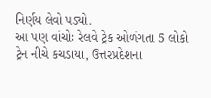નિર્ણય લેવો પડ્યો.
આ પણ વાંચોઃ રેલવે ટ્રેક ઓળંગતા 5 લોકો ટ્રેન નીચે કચડાયા, ઉત્તરપ્રદેશના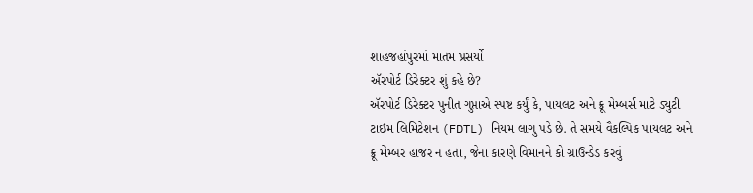શાહજહાંપુરમાં માતમ પ્રસર્યો
ઍરપોર્ટ ડિરેક્ટર શું કહે છે?
ઍરપોર્ટ ડિરેક્ટર પુનીત ગુપ્તાએ સ્પષ્ટ કર્યું કે, પાયલટ અને ક્રૂ મેમ્બર્સ માટે ડ્યુટી ટાઇમ લિમિટેશન (FDTL) નિયમ લાગુ પડે છે. તે સમયે વૈકલ્પિક પાયલટ અને ક્રૂ મેમ્બર હાજર ન હતા, જેના કારણે વિમાનને કો ગ્રાઉન્ડેડ કરવું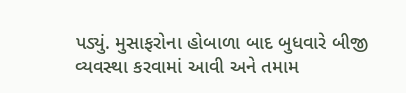પડ્યું. મુસાફરોના હોબાળા બાદ બુધવારે બીજી વ્યવસ્થા કરવામાં આવી અને તમામ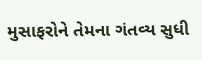મુસાફરોને તેમના ગંતવ્ય સુધી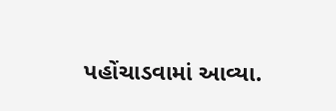પહોંચાડવામાં આવ્યા.